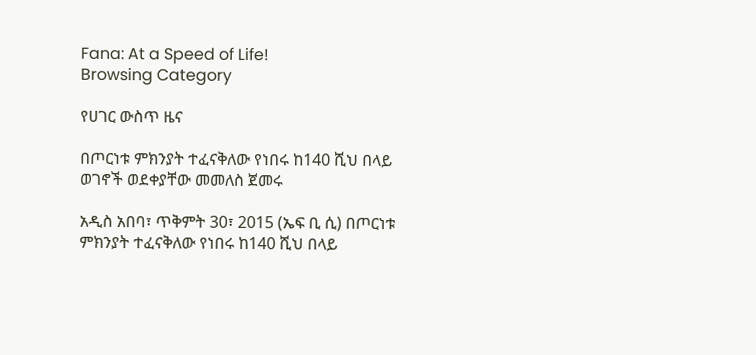Fana: At a Speed of Life!
Browsing Category

የሀገር ውስጥ ዜና

በጦርነቱ ምክንያት ተፈናቅለው የነበሩ ከ140 ሺህ በላይ ወገኖች ወደቀያቸው መመለስ ጀመሩ

አዲስ አበባ፣ ጥቅምት 30፣ 2015 (ኤፍ ቢ ሲ) በጦርነቱ ምክንያት ተፈናቅለው የነበሩ ከ140 ሺህ በላይ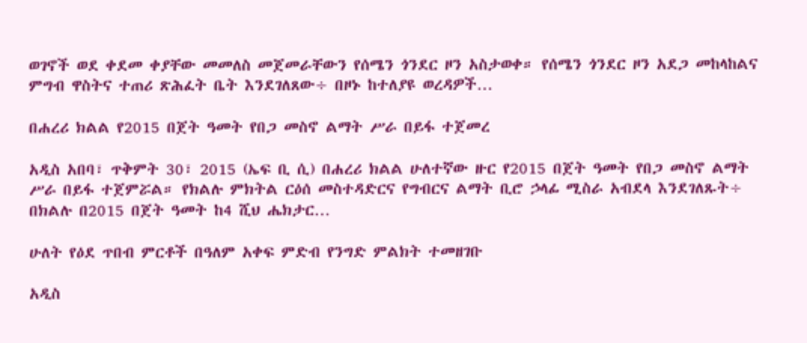ወገኖች ወደ ቀደመ ቀያቸው መመለስ መጀመራቸውን የሰሜን ጎንደር ዞን አስታወቀ። የሰሜን ጎንደር ዞን አደጋ መከላከልና ምግብ ዋስትና ተጠሪ ጽሕፈት ቤት እንደገለጸው÷ በዞኑ ከተለያዩ ወረዳዎች…

በሐረሪ ክልል የ2015 በጀት ዓመት የበጋ መስኖ ልማት ሥራ በይፋ ተጀመረ

አዲስ አበባ፣ ጥቅምት 30፣ 2015 (ኤፍ ቢ ሲ) በሐረሪ ክልል ሁለተኛው ዙር የ2015 በጀት ዓመት የበጋ መስኖ ልማት ሥራ በይፋ ተጀምሯል። የክልሉ ምክትል ርዕሰ መስተዳድርና የግብርና ልማት ቢሮ ኃላፊ ሚስራ አብደላ እንደገለጹት÷ በክልሉ በ2015 በጀት ዓመት ከ4 ሺህ ሔክታር…

ሁለት የዕደ ጥበብ ምርቶች በዓለም አቀፍ ምድብ የንግድ ምልክት ተመዘገቡ

አዲስ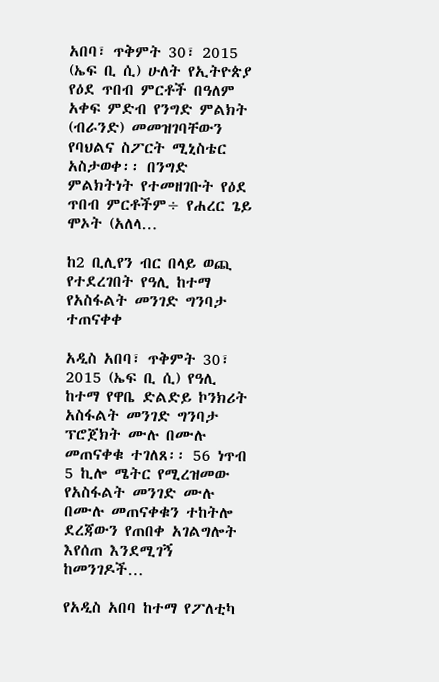አበባ፣ ጥቅምት 30፣ 2015 (ኤፍ ቢ ሲ) ሁለት የኢትዮጵያ የዕደ ጥበብ ምርቶች በዓለም አቀፍ ምድብ የንግድ ምልክት (ብራንድ) መመዝገባቸውን የባህልና ስፖርት ሚኒስቴር አስታወቀ፡፡ በንግድ ምልክትነት የተመዘገቡት የዕደ ጥበብ ምርቶችም÷ የሐረር ጌይ ሞኦት (አለላ…

ከ2 ቢሊየን ብር በላይ ወጪ የተደረገበት የዓሊ ከተማ የአስፋልት መንገድ ግንባታ ተጠናቀቀ

አዲስ አበባ፣ ጥቅምት 30፣ 2015 (ኤፍ ቢ ሲ) የዓሊ ከተማ የዋቤ ድልድይ ኮንክሪት አስፋልት መንገድ ግንባታ ፕሮጀክት ሙሉ በሙሉ መጠናቀቁ ተገለጸ፡፡ 56 ነጥብ 5 ኪሎ ሜትር የሚረዝመው የአስፋልት መንገድ ሙሉ በሙሉ መጠናቀቁን ተከትሎ ደረጃውን የጠበቀ አገልግሎት እየሰጠ እንደሚገኝ ከመንገዶች…

የአዲስ አበባ ከተማ የፖለቲካ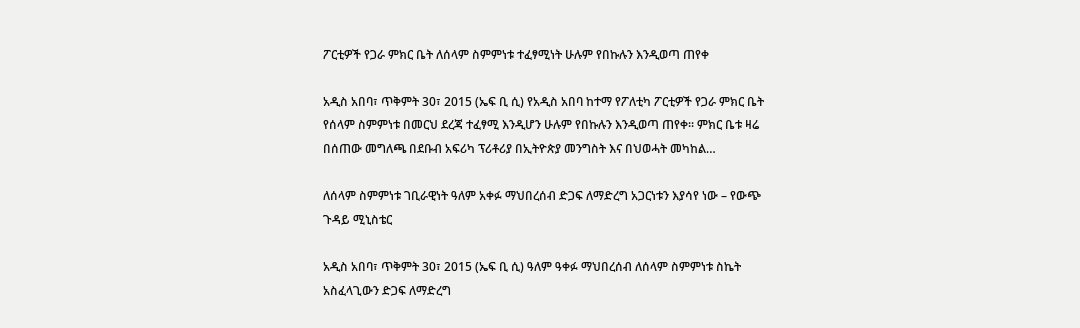ፖርቲዎች የጋራ ምክር ቤት ለሰላም ስምምነቱ ተፈፃሚነት ሁሉም የበኩሉን እንዲወጣ ጠየቀ

አዲስ አበባ፣ ጥቅምት 30፣ 2015 (ኤፍ ቢ ሲ) የአዲስ አበባ ከተማ የፖለቲካ ፖርቲዎች የጋራ ምክር ቤት የሰላም ስምምነቱ በመርህ ደረጃ ተፈፃሚ እንዲሆን ሁሉም የበኩሉን እንዲወጣ ጠየቀ፡፡ ምክር ቤቱ ዛሬ በሰጠው መግለጫ በደቡብ አፍሪካ ፕሪቶሪያ በኢትዮጵያ መንግስት እና በህወሓት መካከል…

ለሰላም ስምምነቱ ገቢራዊነት ዓለም አቀፉ ማህበረሰብ ድጋፍ ለማድረግ አጋርነቱን እያሳየ ነው – የውጭ ጉዳይ ሚኒስቴር

አዲስ አበባ፣ ጥቅምት 30፣ 2015 (ኤፍ ቢ ሲ) ዓለም ዓቀፉ ማህበረሰብ ለሰላም ስምምነቱ ስኬት አስፈላጊውን ድጋፍ ለማድረግ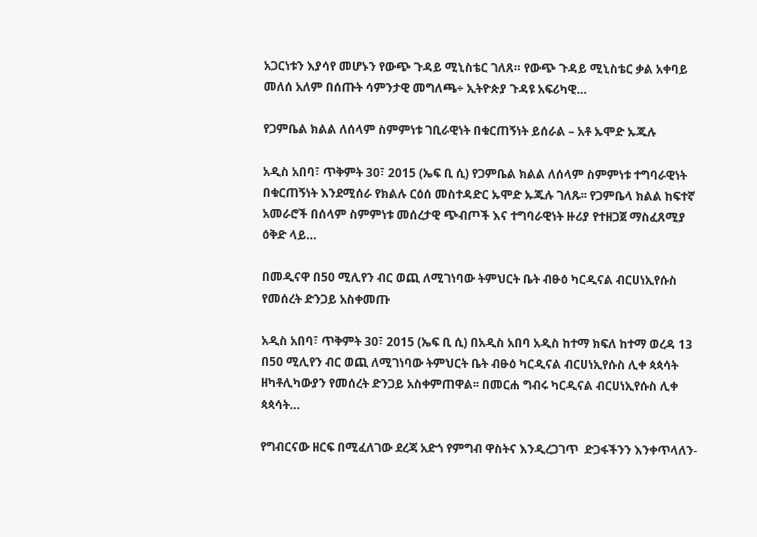አጋርነቱን እያሳየ መሆኑን የውጭ ጉዳይ ሚኒስቴር ገለጸ። የውጭ ጉዳይ ሚኒስቴር ቃል አቀባይ መለሰ አለም በሰጡት ሳምንታዊ መግለጫ÷ ኢትዮጵያ ጉዳዩ አፍሪካዊ…

የጋምቤል ክልል ለሰላም ስምምነቱ ገቢራዊነት በቁርጠኝነት ይሰራል – አቶ ኡሞድ ኡጁሉ

አዲስ አበባ፣ ጥቅምት 30፣ 2015 (ኤፍ ቢ ሲ) የጋምቤል ክልል ለሰላም ስምምነቱ ተግባራዊነት በቁርጠኝነት እንደሚሰራ የክልሉ ርዕሰ መስተዳድር ኡሞድ ኡጁሉ ገለጹ፡፡ የጋምቤላ ክልል ከፍተኛ አመራሮች በሰላም ስምምነቱ መሰረታዊ ጭብጦች እና ተግባራዊነት ዙሪያ የተዘጋጀ ማስፈጸሚያ ዕቅድ ላይ…

በመዲናዋ በ50 ሚሊየን ብር ወጪ ለሚገነባው ትምህርት ቤት ብፁዕ ካርዲናል ብርሀነኢየሱስ የመሰረት ድንጋይ አስቀመጡ

አዲስ አበባ፣ ጥቅምት 30፣ 2015 (ኤፍ ቢ ሲ) በአዲስ አበባ አዲስ ከተማ ክፍለ ከተማ ወረዳ 13 በ50 ሚሊየን ብር ወጪ ለሚገነባው ትምህርት ቤት ብፁዕ ካርዲናል ብርሀነኢየሱስ ሊቀ ጳጳሳት ዘካቶሊካውያን የመሰረት ድንጋይ አስቀምጠዋል፡፡ በመርሐ ግብሩ ካርዲናል ብርሀነኢየሱስ ሊቀ ጳጳሳት…

የግብርናው ዘርፍ በሚፈለገው ደረጃ አድጎ የምግብ ዋስትና እንዲረጋገጥ  ድጋፋችንን እንቀጥላለን-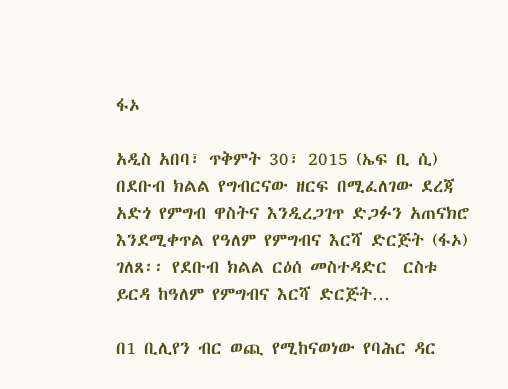ፋኦ

አዲስ አበባ፣ ጥቅምት 30፣ 2015 (ኤፍ ቢ ሲ) በደቡብ ክልል የግብርናው ዘርፍ በሚፈለገው ደረጃ አድጎ የምግብ ዋስትና እንዲረጋገጥ ድጋፉን አጠናክሮ እንደሚቀጥል የዓለም የምግብና እርሻ ድርጅት (ፋኦ) ገለጸ፡፡ የደቡብ ክልል ርዕሰ መስተዳድር  ርስቱ ይርዳ ከዓለም የምግብና እርሻ ድርጅት…

በ1 ቢሊየን ብር ወጪ የሚከናወነው የባሕር ዳር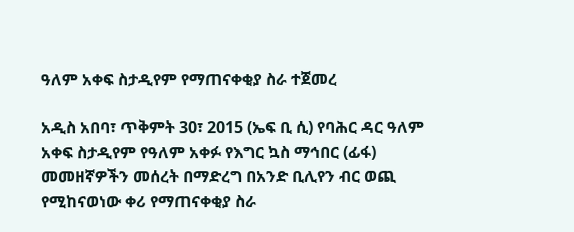ዓለም አቀፍ ስታዲየም የማጠናቀቂያ ስራ ተጀመረ

አዲስ አበባ፣ ጥቅምት 30፣ 2015 (ኤፍ ቢ ሲ) የባሕር ዳር ዓለም አቀፍ ስታዲየም የዓለም አቀፉ የእግር ኳስ ማኅበር (ፊፋ) መመዘኛዎችን መሰረት በማድረግ በአንድ ቢሊየን ብር ወጪ የሚከናወነው ቀሪ የማጠናቀቂያ ስራ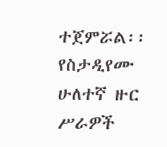ተጀምሯል፡፡ የስታዲየሙ ሁለተኛ ዙር ሥራዎች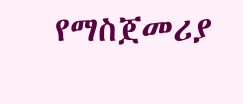የማስጀመሪያ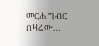መርሐ ግብር በዛሬው…